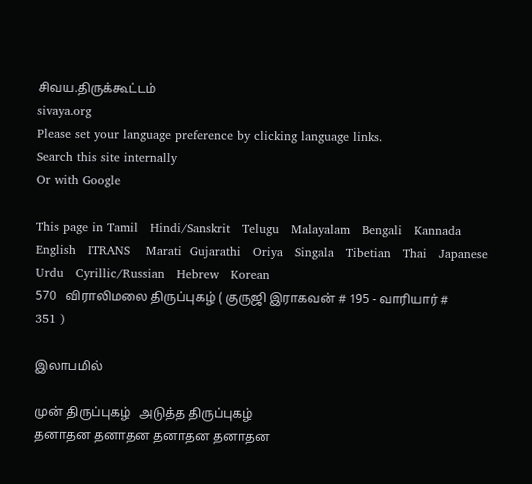சிவய.திருக்கூட்டம்
sivaya.org
Please set your language preference by clicking language links.
Search this site internally
Or with Google

This page in Tamil   Hindi/Sanskrit   Telugu   Malayalam   Bengali   Kannada   English   ITRANS    Marati  Gujarathi   Oriya   Singala   Tibetian   Thai   Japanese   Urdu   Cyrillic/Russian   Hebrew   Korean
570   விராலிமலை திருப்புகழ் ( குருஜி இராகவன் # 195 - வாரியார் # 351 )

இலாபமில்

முன் திருப்புகழ்   அடுத்த திருப்புகழ்
தனாதன தனாதன தனாதன தனாதன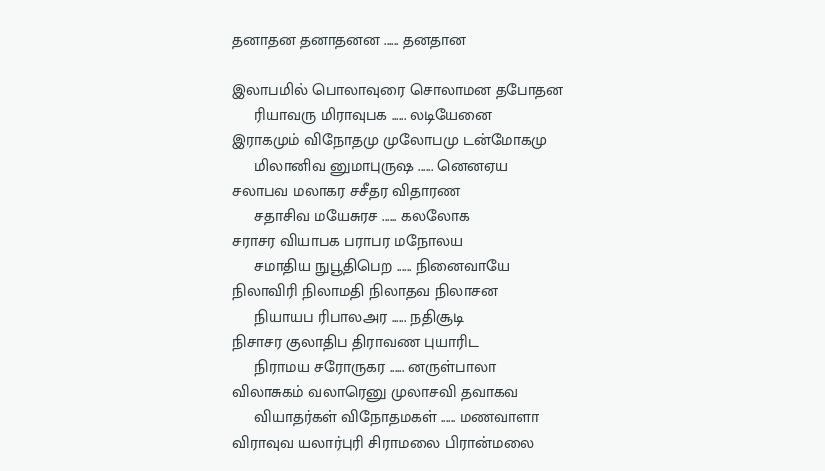தனாதன தனாதனன ...... தனதான

இலாபமில் பொலாவுரை சொலாமன தபோதன
     ரியாவரு மிராவுபக ...... லடியேனை
இராகமும் விநோதமு முலோபமு டன்மோகமு
     மிலானிவ னுமாபுருஷ ...... னெனஏய
சலாபவ மலாகர சசீதர விதாரண
     சதாசிவ மயேசுரச ...... கலலோக
சராசர வியாபக பராபர மநோலய
     சமாதிய நுபூதிபெற ...... நினைவாயே
நிலாவிரி நிலாமதி நிலாதவ நிலாசன
     நியாயப ரிபாலஅர ...... நதிசூடி
நிசாசர குலாதிப திராவண புயாரிட
     நிராமய சரோருகர ...... னருள்பாலா
விலாசுகம் வலாரெனு முலாசவி தவாகவ
     வியாதர்கள் விநோதமகள் ...... மணவாளா
விராவுவ யலார்புரி சிராமலை பிரான்மலை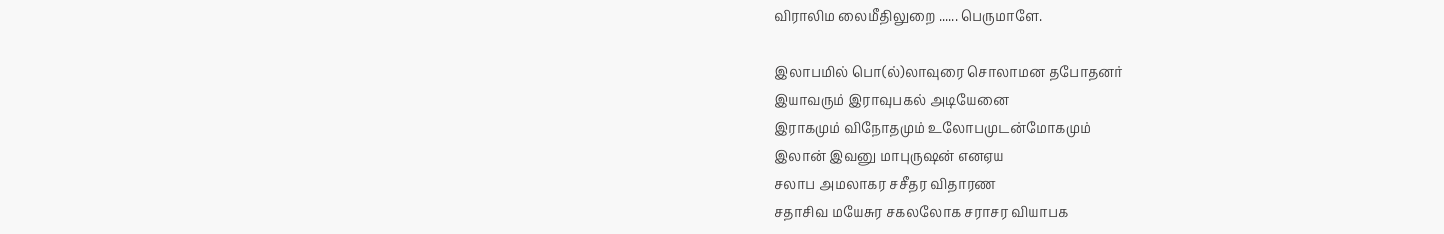விராலிம லைமீதிலுறை ...... பெருமாளே.

இலாபமில் பொ(ல்)லாவுரை சொலாமன தபோதனர்
இயாவரும் இராவுபகல் அடியேனை
இராகமும் விநோதமும் உலோபமுடன்மோகமும்
இலான் இவனு மாபுருஷன் எனஏய
சலாப அமலாகர சசீதர விதாரண
சதாசிவ மயேசுர சகலலோக சராசர வியாபக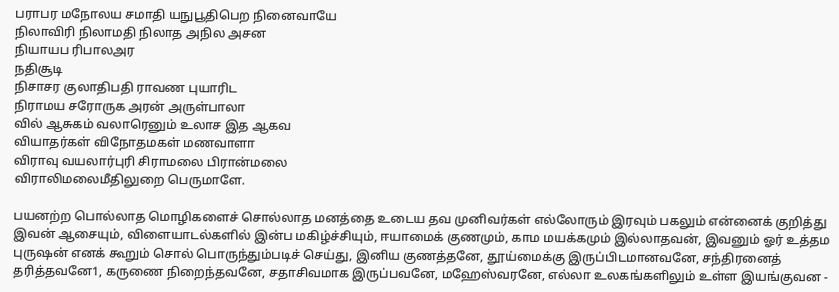பராபர மநோலய சமாதி யநுபூதிபெற நினைவாயே
நிலாவிரி நிலாமதி நிலாத அநில அசன
நியாயப ரிபாலஅர
நதிசூடி
நிசாசர குலாதிபதி ராவண புயாரிட
நிராமய சரோருக அரன் அருள்பாலா
வில் ஆசுகம் வலாரெனும் உலாச இத ஆகவ
வியாதர்கள் விநோதமகள் மணவாளா
விராவு வயலார்புரி சிராமலை பிரான்மலை
விராலிமலைமீதிலுறை பெருமாளே.

பயனற்ற பொல்லாத மொழிகளைச் சொல்லாத மனத்தை உடைய தவ முனிவர்கள் எல்லோரும் இரவும் பகலும் என்னைக் குறித்து இவன் ஆசையும், விளையாடல்களில் இன்ப மகிழ்ச்சியும், ஈயாமைக் குணமும், காம மயக்கமும் இல்லாதவன், இவனும் ஓர் உத்தம புருஷன் எனக் கூறும் சொல் பொருந்தும்படிச் செய்து, இனிய குணத்தனே, தூய்மைக்கு இருப்பிடமானவனே, சந்திரனைத் தரித்தவனே1, கருணை நிறைந்தவனே, சதாசிவமாக இருப்பவனே, மஹேஸ்வரனே, எல்லா உலகங்களிலும் உள்ள இயங்குவன -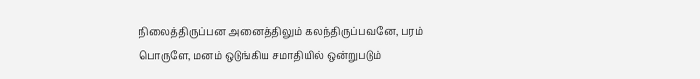நிலைத்திருப்பன அனைத்திலும் கலந்திருப்பவனே, பரம் பொருளே, மனம் ஒடுங்கிய சமாதியில் ஒன்றுபடும்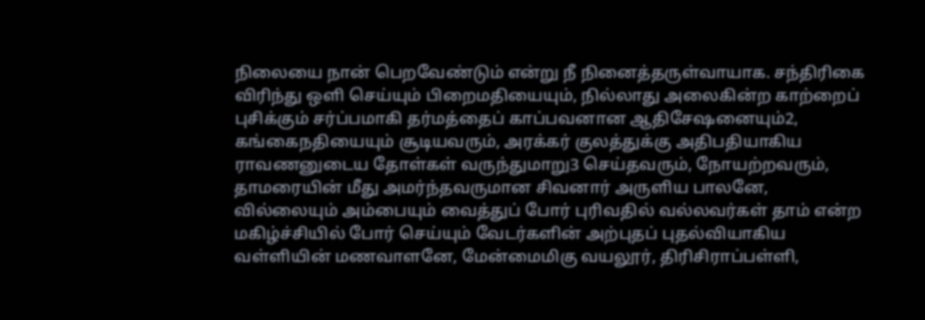நிலையை நான் பெறவேண்டும் என்று நீ நினைத்தருள்வாயாக. சந்திரிகை விரிந்து ஒளி செய்யும் பிறைமதியையும், நில்லாது அலைகின்ற காற்றைப் புசிக்கும் சர்ப்பமாகி தர்மத்தைப் காப்பவனான ஆதிசேஷனையும்2, கங்கைநதியையும் சூடியவரும், அரக்கர் குலத்துக்கு அதிபதியாகிய ராவணனுடைய தோள்கள் வருந்துமாறு3 செய்தவரும், நோயற்றவரும், தாமரையின் மீது அமர்ந்தவருமான சிவனார் அருளிய பாலனே, வில்லையும் அம்பையும் வைத்துப் போர் புரிவதில் வல்லவர்கள் தாம் என்ற மகிழ்ச்சியில் போர் செய்யும் வேடர்களின் அற்புதப் புதல்வியாகிய வள்ளியின் மணவாளனே, மேன்மைமிகு வயலூர், திரிசிராப்பள்ளி,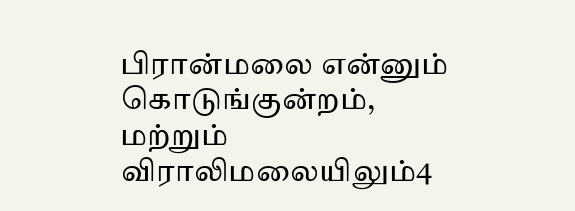பிரான்மலை என்னும் கொடுங்குன்றம், மற்றும் விராலிமலையிலும்4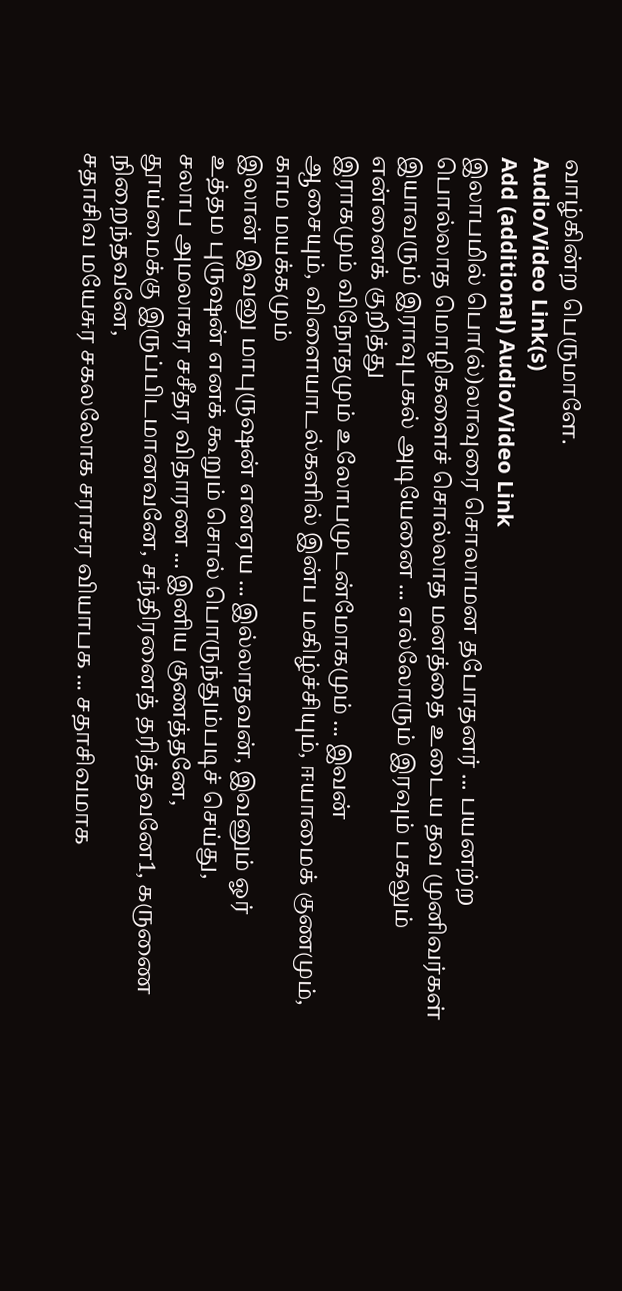வாழ்கின்ற பெருமாளே.
Audio/Video Link(s)
Add (additional) Audio/Video Link
இலாபமில் பொ(ல்)லாவுரை சொலாமன தபோதனர் ... பயனற்ற
பொல்லாத மொழிகளைச் சொல்லாத மனத்தை உடைய தவ முனிவர்கள்
இயாவரும் இராவுபகல் அடியேனை ... எல்லோரும் இரவும் பகலும்
என்னைக் குறித்து
இராகமும் விநோதமும் உலோபமுடன்மோகமும் ... இவன்
ஆசையும், விளையாடல்களில் இன்ப மகிழ்ச்சியும், ஈயாமைக் குணமும்,
காம மயக்கமும்
இலான் இவனு மாபுருஷன் எனஏய ... இல்லாதவன், இவனும் ஓர்
உத்தம புருஷன் எனக் கூறும் சொல் பொருந்தும்படிச் செய்து,
சலாப அமலாகர சசீதர விதாரண ... இனிய குணத்தனே,
தூய்மைக்கு இருப்பிடமானவனே, சந்திரனைத் தரித்தவனே1, கருணை
நிறைந்தவனே,
சதாசிவ மயேசுர சகலலோக சராசர வியாபக ... சதாசிவமாக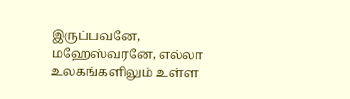இருப்பவனே, மஹேஸ்வரனே, எல்லா உலகங்களிலும் உள்ள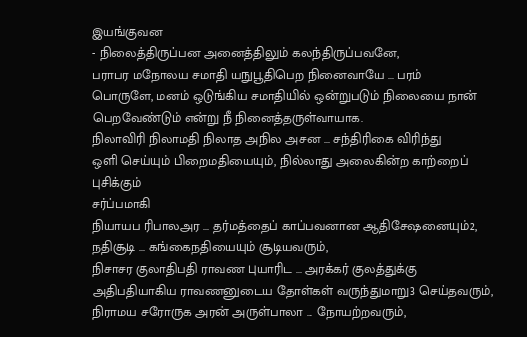இயங்குவன
- நிலைத்திருப்பன அனைத்திலும் கலந்திருப்பவனே,
பராபர மநோலய சமாதி யநுபூதிபெற நினைவாயே ... பரம்
பொருளே, மனம் ஒடுங்கிய சமாதியில் ஒன்றுபடும் நிலையை நான்
பெறவேண்டும் என்று நீ நினைத்தருள்வாயாக.
நிலாவிரி நிலாமதி நிலாத அநில அசன ... சந்திரிகை விரிந்து
ஒளி செய்யும் பிறைமதியையும், நில்லாது அலைகின்ற காற்றைப் புசிக்கும்
சர்ப்பமாகி
நியாயப ரிபாலஅர ... தர்மத்தைப் காப்பவனான ஆதிசேஷனையும்2,
நதிசூடி ... கங்கைநதியையும் சூடியவரும்,
நிசாசர குலாதிபதி ராவண புயாரிட ... அரக்கர் குலத்துக்கு
அதிபதியாகிய ராவணனுடைய தோள்கள் வருந்துமாறு3 செய்தவரும்,
நிராமய சரோருக அரன் அருள்பாலா ... நோயற்றவரும்,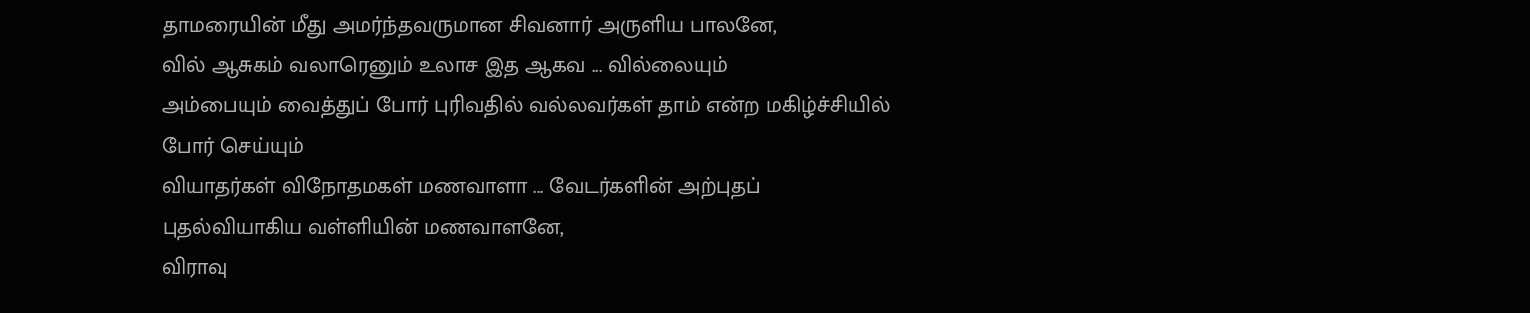தாமரையின் மீது அமர்ந்தவருமான சிவனார் அருளிய பாலனே,
வில் ஆசுகம் வலாரெனும் உலாச இத ஆகவ ... வில்லையும்
அம்பையும் வைத்துப் போர் புரிவதில் வல்லவர்கள் தாம் என்ற மகிழ்ச்சியில்
போர் செய்யும்
வியாதர்கள் விநோதமகள் மணவாளா ... வேடர்களின் அற்புதப்
புதல்வியாகிய வள்ளியின் மணவாளனே,
விராவு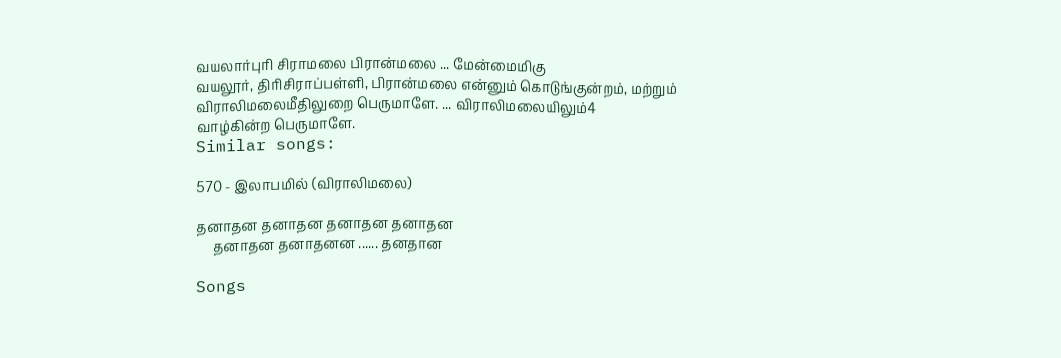வயலார்புரி சிராமலை பிரான்மலை ... மேன்மைமிகு
வயலூர், திரிசிராப்பள்ளி, பிரான்மலை என்னும் கொடுங்குன்றம், மற்றும்
விராலிமலைமீதிலுறை பெருமாளே. ... விராலிமலையிலும்4
வாழ்கின்ற பெருமாளே.
Similar songs:

570 - இலாபமில் (விராலிமலை)

தனாதன தனாதன தனாதன தனாதன
     தனாதன தனாதனன ...... தனதான

Songs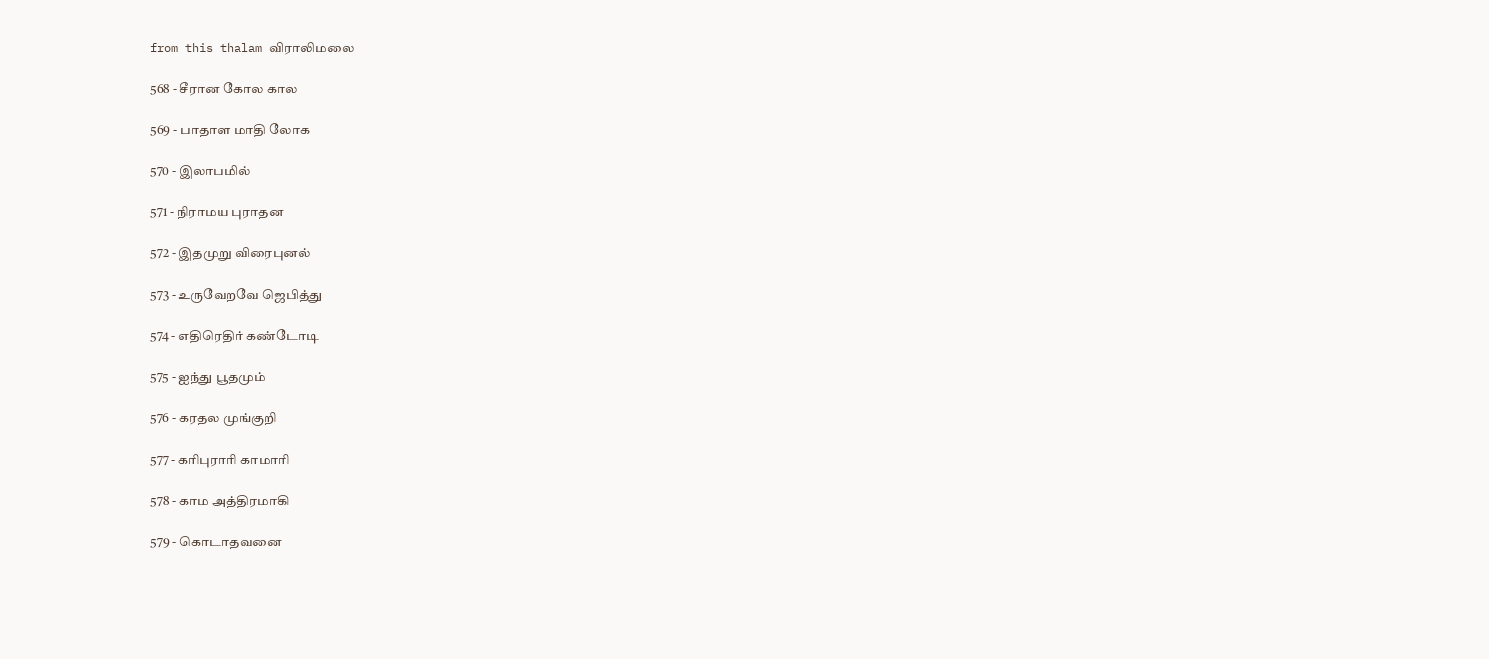from this thalam விராலிமலை

568 - சீரான கோல கால

569 - பாதாள மாதி லோக

570 - இலாபமில்

571 - நிராமய புராதன

572 - இதமுறு விரைபுனல்

573 - உருவேறவே ஜெபித்து

574 - எதிரெதிர் கண்டோடி

575 - ஐந்து பூதமும்

576 - கரதல முங்குறி

577 - கரிபுராரி காமாரி

578 - காம அத்திரமாகி

579 - கொடாதவனை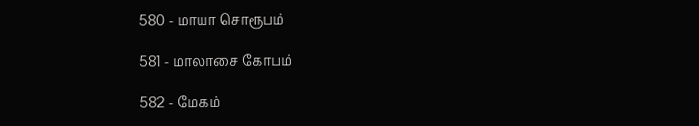580 - மாயா சொரூபம்

581 - மாலாசை கோபம்

582 - மேகம்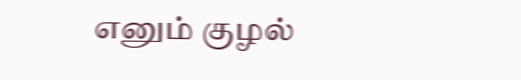எனும் குழல்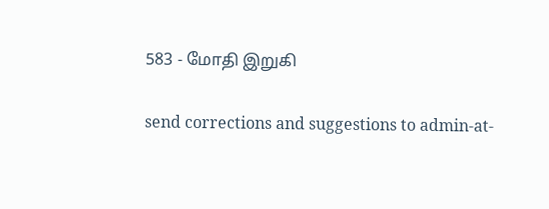583 - மோதி இறுகி

send corrections and suggestions to admin-at-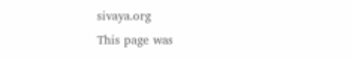sivaya.org
This page was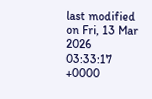last modified on Fri, 13 Mar 2026 03:33:17 +0000